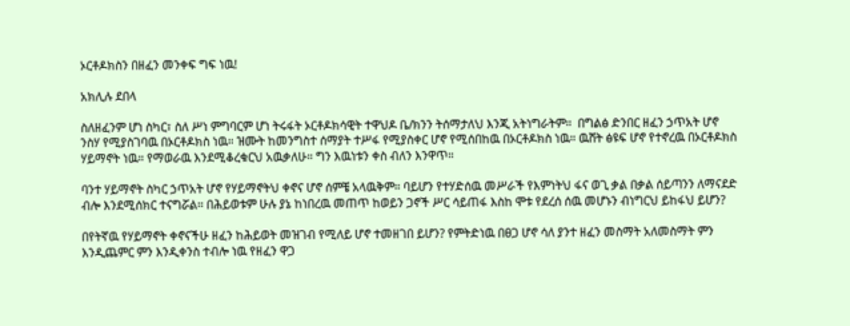ኦርቶዶክስን በዘፈን መንቀፍ ግፍ ነዉ!

አክሊሉ ደበላ

ስለዘፈንም ሆነ ስካር፣ ስለ ሥነ ምግባርም ሆነ ትሩፋት ኦርቶዶክሳዊት ተዋህዶ ቤ/ክንን ትሰማታለህ እንጂ አትነግራትም።  በግልፅ ድንበር ዘፈን ኃጥአት ሆኖ ንስሃ የሚያስገባዉ በኦርቶዶክስ ነዉ። ዝሙት ከመንግስተ ሰማያት ተሥፋ የሚያስቀር ሆኖ የሚሰበከዉ በኦርቶዶክስ ነዉ። ዉሸት ፅዩፍ ሆኖ የተኖረዉ በኦርቶዶክስ ሃይማኖት ነዉ። የማወራዉ እንደሚቆረቁርህ አዉቃለሁ። ግን እዉነቱን ቀስ ብለን እንዋጥ።

ባንተ ሃይማኖት ስካር ኃጥአት ሆኖ የሃይማኖትህ ቀኖና ሆኖ ሰምቼ አላዉቅም። ባይሆን የተሃድሰዉ መሥራች የእምነትህ ፋና ወጊ ቃል በቃል ሰይጣንን ለማናደድ ብሎ እንደሚሰክር ተናግሯል። በሕይወቱም ሁሉ ያኔ ከነበረዉ መጠጥ ከወይን ጋኖች ሥር ሳይጠፋ እስከ ሞቱ የደረሰ ሰዉ መሆኑን ብነግርህ ይከፋህ ይሆን?

በየትኛዉ የሃይማኖት ቀኖናችሁ ዘፈን ከሕይወት መዝገብ የሚለይ ሆኖ ተመዘገበ ይሆን? የምትድነዉ በፀጋ ሆኖ ሳለ ያንተ ዘፈን መስማት አለመስማት ምን እንዲጨምር ምን እንዲቀንስ ተብሎ ነዉ የዘፈን ዋጋ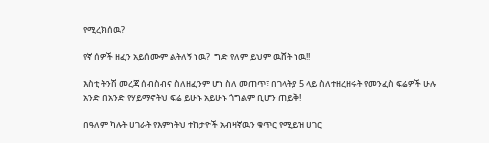የሚረክሰዉ?

የኛ ሰዎች ዘፈን አይሰሙም ልትለኝ ነዉ?  ግድ የለም ይህም ዉሸት ነዉ!!

እስቲ ትንሽ መረጃ ሰብስብና ስለዘፈንም ሆነ ስለ መጠጥ፣ በገላትያ 5 ላይ ስለተዘረዘሩት የመንፈስ ፍሬዎች ሁሉ አንድ በአንድ የሃይማኖትህ ፍሬ ይሁኑ አይሁኑ ጎግልም ቢሆን ጠይቅ!

በዓለም ካሉት ሀገራት የእምነትህ ተከታዮች አብዛኛዉን ቁጥር የሚይዝ ሀገር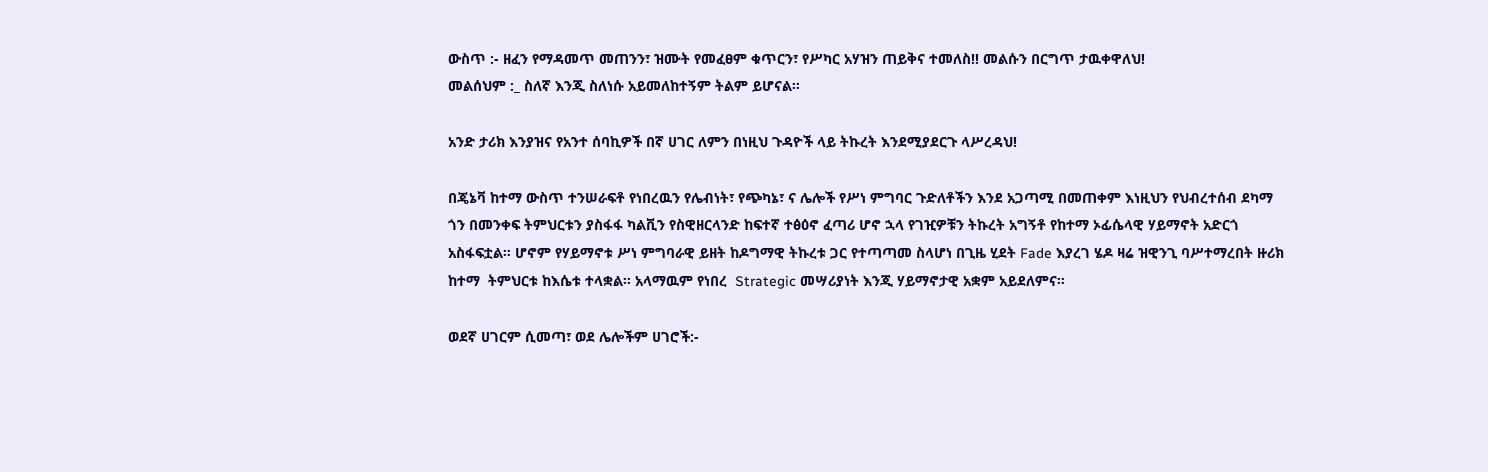ውስጥ :- ዘፈን የማዳመጥ መጠንን፣ ዝሙት የመፈፀም ቁጥርን፣ የሥካር አሃዝን ጠይቅና ተመለስ!! መልሱን በርግጥ ታዉቀዋለህ!
መልሰህም :_ ስለኛ እንጂ ስለነሱ አይመለከተኝም ትልም ይሆናል።

አንድ ታሪክ እንያዝና የአንተ ሰባኪዎች በኛ ሀገር ለምን በነዚህ ጉዳዮች ላይ ትኩረት እንደሚያደርጉ ላሥረዳህ!

በጄኔቫ ከተማ ውስጥ ተንሠራፍቶ የነበረዉን የሌብነት፣ የጭካኔ፣ ና ሌሎች የሥነ ምግባር ጉድለቶችን እንደ አጋጣሚ በመጠቀም እነዚህን የህብረተሰብ ደካማ ጎን በመንቀፍ ትምህርቱን ያስፋፋ ካልቪን የስዊዘርላንድ ከፍተኛ ተፅዕኖ ፈጣሪ ሆኖ ኋላ የገዢዎቹን ትኩረት አግኝቶ የከተማ ኦፊሴላዊ ሃይማኖት አድርጎ አስፋፍቷል። ሆኖም የሃይማኖቱ ሥነ ምግባራዊ ይዘት ከዶግማዊ ትኩረቱ ጋር የተጣጣመ ስላሆነ በጊዜ ሂደት Fade እያረገ ሄዶ ዛሬ ዝዊንጊ ባሥተማረበት ዙሪክ ከተማ  ትምህርቱ ከእሴቱ ተላቋል። አላማዉም የነበረ  Strategic መሣሪያነት እንጂ ሃይማኖታዊ አቋም አይደለምና።

ወደኛ ሀገርም ሲመጣ፣ ወደ ሌሎችም ሀገሮች:-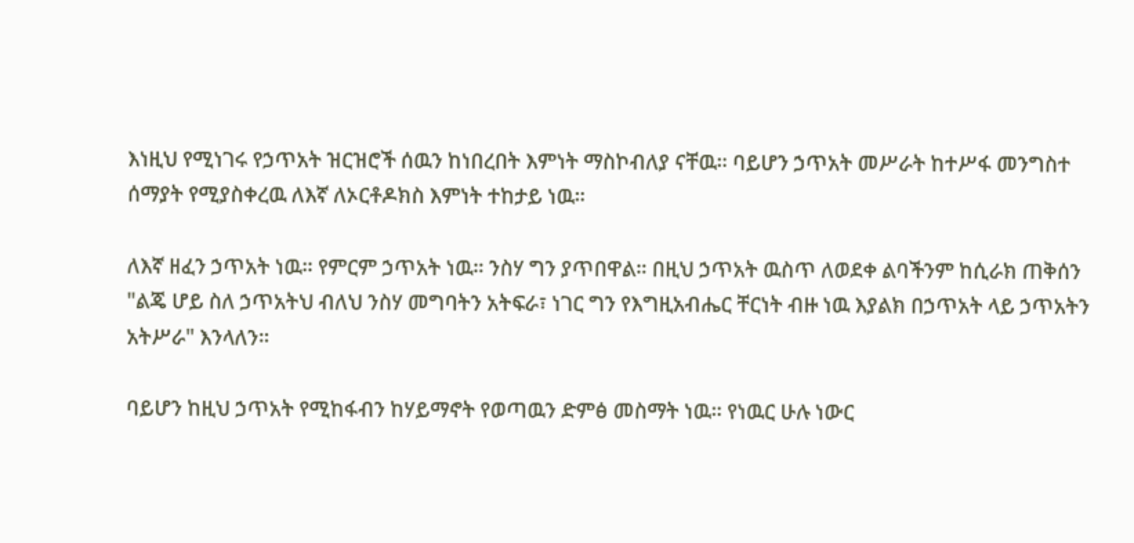እነዚህ የሚነገሩ የኃጥአት ዝርዝሮች ሰዉን ከነበረበት እምነት ማስኮብለያ ናቸዉ። ባይሆን ኃጥአት መሥራት ከተሥፋ መንግስተ ሰማያት የሚያስቀረዉ ለእኛ ለኦርቶዶክስ እምነት ተከታይ ነዉ።

ለእኛ ዘፈን ኃጥአት ነዉ። የምርም ኃጥአት ነዉ። ንስሃ ግን ያጥበዋል። በዚህ ኃጥአት ዉስጥ ለወደቀ ልባችንም ከሲራክ ጠቅሰን "ልጄ ሆይ ስለ ኃጥአትህ ብለህ ንስሃ መግባትን አትፍራ፣ ነገር ግን የእግዚአብሔር ቸርነት ብዙ ነዉ እያልክ በኃጥአት ላይ ኃጥአትን አትሥራ" እንላለን።

ባይሆን ከዚህ ኃጥአት የሚከፋብን ከሃይማኖት የወጣዉን ድምፅ መስማት ነዉ። የነዉር ሁሉ ነውር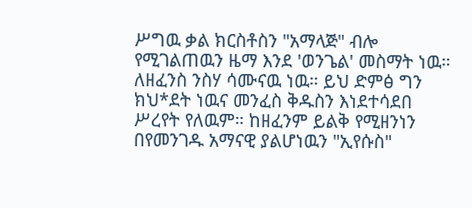ሥግዉ ቃል ክርስቶስን "አማላጅ" ብሎ የሚገልጠዉን ዜማ እንደ 'ወንጌል' መስማት ነዉ። ለዘፈንስ ንስሃ ሳሙናዉ ነዉ። ይህ ድምፅ ግን ክህ*ደት ነዉና መንፈስ ቅዱስን እነደተሳደበ ሥረየት የለዉም። ከዘፈንም ይልቅ የሚዘንነን በየመንገዱ አማናዊ ያልሆነዉን "ኢየሱስ"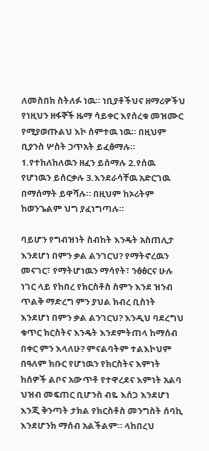ለመስበክ ስትለፉ ነዉ። ነቢያቶችህና ዘማሪዎችህ የነዚህን ዘፋኞች ዜማ ሳይቀር እየሰረቁ መዝሙር የሚያወጡልህ እኮ ሰምተዉ ነዉ። በዚህም ቢያንስ ሦስት ኃጥአት ይፈፅማሉ። 1.የተከለከለዉን ዘፈን ይሰማሉ 2.የሰዉ የሆነዉን ይሰርቃሉ 3.እንደራሳቸዉ አድርገዉ በማሰማት ይዋሻሉ። በዚህም ከኦሪትም ከወንጌልም ህግ ያፈነግጣሉ።

ባይሆን የግብዝነት ስብከት እንዴት አስጠሊታ እንደሆነ በምን ቃል ልንገርህ? የማትኖረዉን መናገር፣ የማትሆነዉን ማሳየት፣ ንፅፅርና ሁሉ ነገር ላይ የከበረ የክርስቶስ ስምን እንደ ዝንብ ጥልቅ ማድረግ ምን ያህል ክብረ ቢስነት እንደሆነ በምን ቃል ልንገርህ? እንዲህ ባደረግህ ቁጥር ክርስትና እንዴት እንደምትጠላ ከማሰብ በቀር ምን እላለሁ? ምናልባትም ተልእኮህም በዓለም ክቡር የሆነዉን የክርስትና እምነት ከሰዎች ልቦና አውጥቶ የተዋረደና እምነት አልባ ህዝብ መፍጠር ቢሆንስ ብዬ እሰጋ እንደሆነ እንጂ ቅንጣት ታክል የክርስቶስ መንግስት ሰባኪ እንደሆንክ ማሰብ አልችልም። ላከበረህ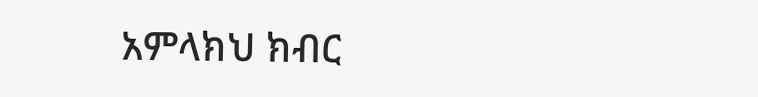አምላክህ ክብር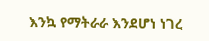እንኳ የማትራራ እንደሆነ ነገረ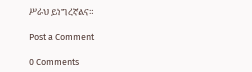ሥራህ ይነግረኛልና።

Post a Comment

0 Comments